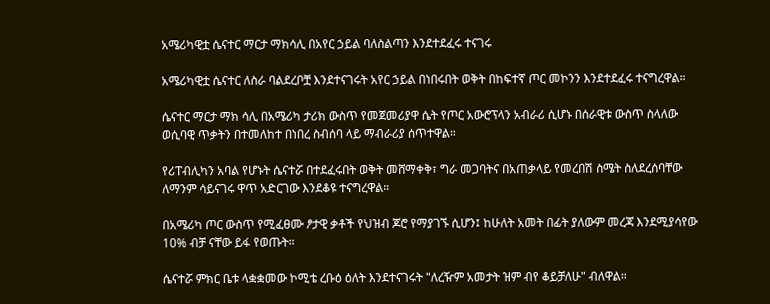አሜሪካዊቷ ሴናተር ማርታ ማክሳሊ በአየር ኃይል ባለስልጣን እንደተደፈሩ ተናገሩ

አሜሪካዊቷ ሴናተር ለስራ ባልደረቦቿ እንደተናገሩት አየር ኃይል በነበሩበት ወቅት በከፍተኛ ጦር መኮንን እንደተደፈሩ ተናግረዋል።

ሴናተር ማርታ ማክ ሳሊ በአሜሪካ ታሪክ ውስጥ የመጀመሪያዋ ሴት የጦር አውሮፕላን አብራሪ ሲሆኑ በሰራዊቱ ውስጥ ስላለው ወሲባዊ ጥቃትን በተመለከተ በነበረ ስብሰባ ላይ ማብራሪያ ሰጥተዋል።

የሪፐብሊካን አባል የሆኑት ሴናተሯ በተደፈሩበት ወቅት መሸማቀቅ፣ ግራ መጋባትና በአጠቃላይ የመረበሽ ስሜት ስለደረሰባቸው ለማንም ሳይናገሩ ዋጥ አድርገው እንደቆዩ ተናግረዋል።

በአሜሪካ ጦር ውስጥ የሚፈፀሙ ፆታዊ ቃቶች የህዝብ ጆሮ የማያገኙ ሲሆን፤ ከሁለት አመት በፊት ያለውም መረጃ እንደሚያሳየው 10% ብቻ ናቸው ይፋ የወጡት።

ሴናተሯ ምክር ቤቱ ላቋቋመው ኮሚቴ ረቡዕ ዕለት እንደተናገሩት "ለረዥም አመታት ዝም ብየ ቆይቻለሁ" ብለዋል።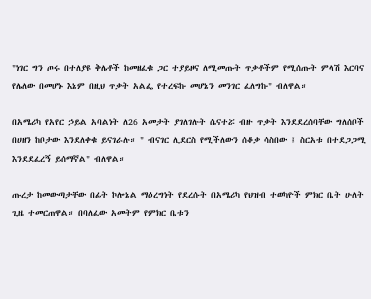"ነገር ግን ጦሩ በተለያዩ ቅሌቶች ከመዘፈቁ ጋር ተያይዞና ለሚመጡት ጥቃቶችም የሚሰጡት ምላሽ እርባና የሌለው በመሆኑ እኔም በዚህ ጥቃት አልፌ የተረፍኩ መሆኔን መንገር ፈለግኩ" ብለዋል።

በአሜሪካ የአየር ኃይል አባልነት ለ26 አመታት ያገለገሉት ሴናተሯ ብዙ ጥቃት እንደደረሰባቸው ግለሰቦች በሀዘን ከቦታው እንደለቀቁ ይናገራሉ። " ብናገር ሊደርስ የሚችለውን ሰቆቃ ሳስበው ፤ ስርአቱ በተደጋጋሚ እንደደፈረኝ ይሰማኛል" ብለዋል።

ጡረታ ከመውጣታቸው በፊት ኮሎኔል ማዕረግነት የደረሱት በአሜሪካ የህዝብ ተወካዮች ምክር ቤት ሁለት ጊዜ ተመርጠዋል። በባለፈው አመትም የምክር ቤቱን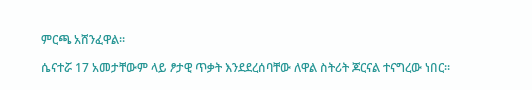ምርጫ አሸንፈዋል።

ሴናተሯ 17 አመታቸውም ላይ ፆታዊ ጥቃት እንደደረሰባቸው ለዋል ስትሪት ጆርናል ተናግረው ነበር።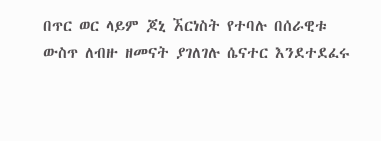በጥር ወር ላይም ጆኒ ኧርነስት የተባሉ በሰራዊቱ ውስጥ ለብዙ ዘመናት ያገለገሉ ሴናተር እንደተደፈሩ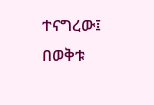ተናግረው፤ በወቅቱ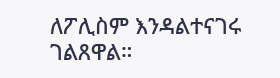ለፖሊስም እንዳልተናገሩ ገልጸዋል።